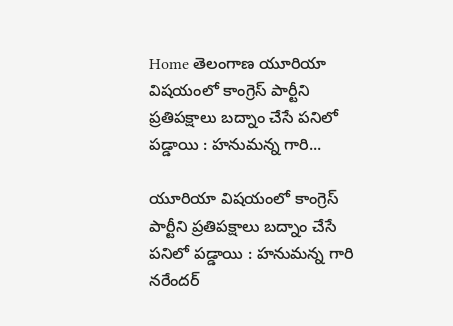Home తెలంగాణ యూరియా విషయంలో కాంగ్రెస్ పార్టీని ప్రతిపక్షాలు బద్నాం చేసే పనిలో పడ్డాయి : హనుమన్న గారి...

యూరియా విషయంలో కాంగ్రెస్ పార్టీని ప్రతిపక్షాలు బద్నాం చేసే పనిలో పడ్డాయి : హనుమన్న గారి నరేందర్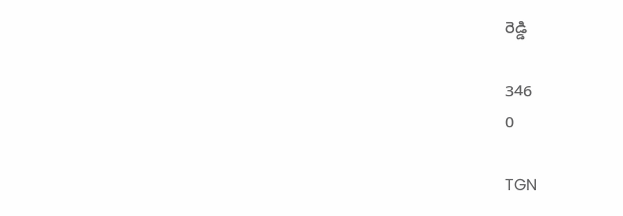రెడ్డి

346
0

TGN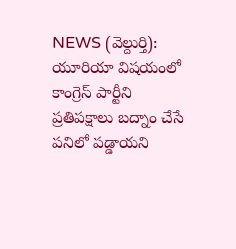NEWS (వెల్దుర్తి): యూరియా విషయంలో కాంగ్రెస్ పార్టీని ప్రతిపక్షాలు బద్నాం చేసే పనిలో పడ్డాయని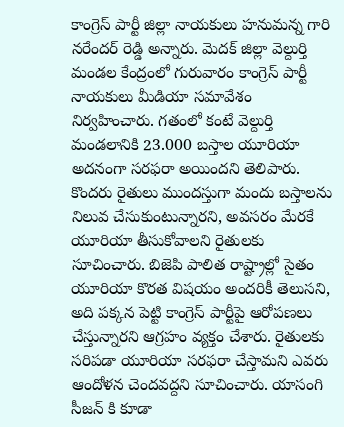కాంగ్రెస్ పార్టీ జిల్లా నాయకులు హనుమన్న గారి నరేందర్ రెడ్డి అన్నారు. మెదక్ జిల్లా వెల్దుర్తి మండల కేంద్రంలో గురువారం కాంగ్రెస్ పార్టీ నాయకులు మీడియా సమావేశం నిర్వహించారు. గతంలో కంటే వెల్దుర్తి మండలానికి 23.000 బస్తాల యూరియా అదనంగా సరఫరా అయిందని తెలిపారు. కొందరు రైతులు ముందస్తుగా మందు బస్తాలను నిలువ చేసుకుంటున్నారని, అవసరం మేరకే యూరియా తీసుకోవాలని రైతులకు సూచించారు. బిజెపి పాలిత రాష్ట్రాల్లో సైతం యూరియా కొరత విషయం అందరికీ తెలుసని, అది పక్కన పెట్టి కాంగ్రెస్ పార్టీపై ఆరోపణలు చేస్తున్నారని ఆగ్రహం వ్యక్తం చేశారు. రైతులకు సరిపడా యూరియా సరఫరా చేస్తామని ఎవరు ఆందోళన చెందవద్దని సూచించారు. యాసంగి సీజన్ కి కూడా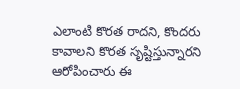ఎలాంటి కొరత రాదని, కొందరు కావాలని కొరత సృష్టిస్తున్నారని ఆరోపించారు ఈ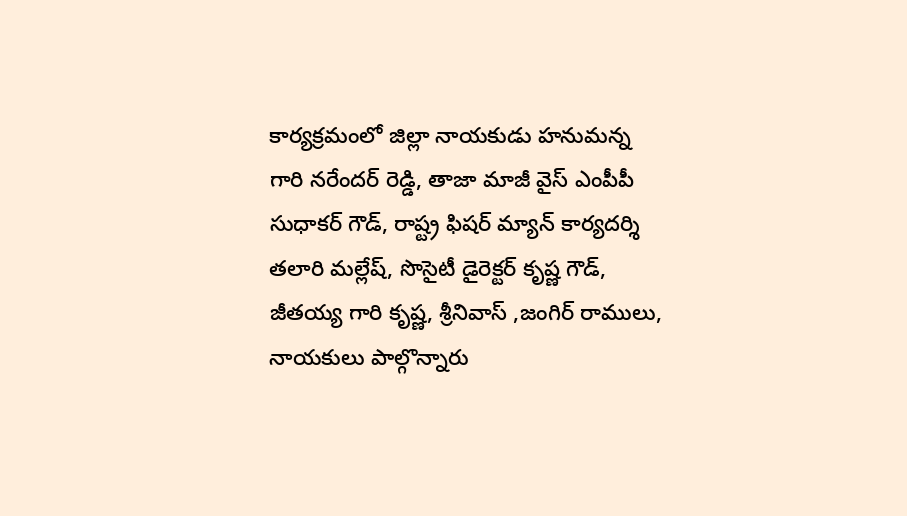కార్యక్రమంలో జిల్లా నాయకుడు హనుమన్న గారి నరేందర్ రెడ్డి, తాజా మాజీ వైస్ ఎంపీపీ సుధాకర్ గౌడ్, రాష్ట్ర ఫిషర్ మ్యాన్ కార్యదర్శి తలారి మల్లేష్, సొసైటీ డైరెక్టర్ కృష్ణ గౌడ్, జీతయ్య గారి కృష్ణ, శ్రీనివాస్ ,జంగిర్ రాములు, నాయకులు పాల్గొన్నారు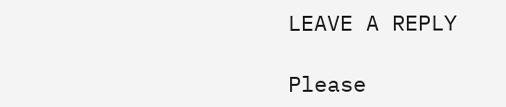LEAVE A REPLY

Please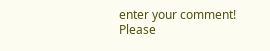enter your comment!
Please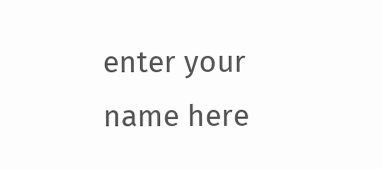enter your name here